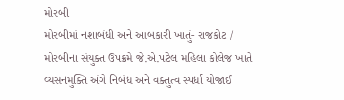મોરબી
મોરબીમાં નશાબંધી અને આબકારી ખાતું- રાજકોટ / મોરબીના સંયુક્ત ઉપક્રમે જે.એ.પટેલ મહિલા કોલેજ ખાતે વ્યસનમુક્તિ અંગે નિબંધ અને વક્તુત્વ સ્પર્ધા યોજાઈ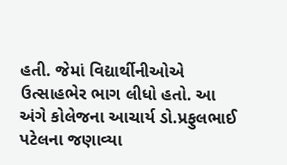હતી. જેમાં વિદ્યાર્થીનીઓએ ઉત્સાહભેર ભાગ લીધો હતો. આ અંગે કોલેજના આચાર્ય ડો.પ્રફુલભાઈ પટેલના જણાવ્યા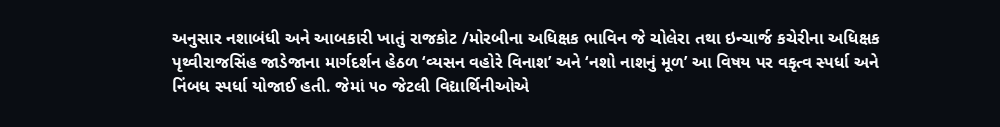અનુસાર નશાબંધી અને આબકારી ખાતું રાજકોટ /મોરબીના અધિક્ષક ભાવિન જે ચોલેરા તથા ઇન્ચાર્જ કચેરીના અધિક્ષક પૃથ્વીરાજસિંહ જાડેજાના માર્ગદર્શન હેઠળ ‘વ્યસન વહોરે વિનાશ’ અને ‘નશો નાશનું મૂળ’ આ વિષય પર વકૃત્વ સ્પર્ધા અને નિંબધ સ્પર્ધા યોજાઈ હતી. જેમાં ૫૦ જેટલી વિદ્યાર્થિનીઓએ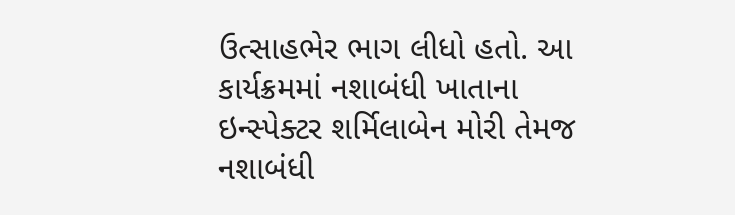ઉત્સાહભેર ભાગ લીધો હતો. આ કાર્યક્રમમાં નશાબંધી ખાતાના ઇન્સ્પેક્ટર શર્મિલાબેન મોરી તેમજ નશાબંધી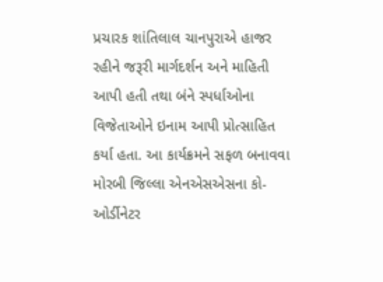પ્રચારક શાંતિલાલ ચાનપુરાએ હાજર રહીને જરૂરી માર્ગદર્શન અને માહિતી આપી હતી તથા બંને સ્પર્ધાઓના વિજેતાઓને ઇનામ આપી પ્રોત્સાહિત કર્યા હતા. આ કાર્યક્રમને સફળ બનાવવા મોરબી જિલ્લા એનએસએસના કો-ઓર્ડીનેટર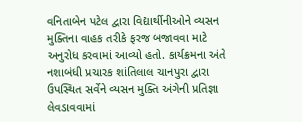વનિતાબેન પટેલ દ્વારા વિદ્યાર્થીનીઓને વ્યસન મુક્તિના વાહક તરીકે ફરજ બજાવવા માટે અનુરોધ કરવામાં આવ્યો હતો. કાર્યક્રમના અંતે નશાબંધી પ્રચારક શાંતિલાલ ચાનપુરા દ્વારા ઉપસ્થિત સર્વેને વ્યસન મુક્તિ અંગેની પ્રતિજ્ઞા લેવડાવવામાં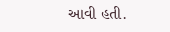આવી હતી.